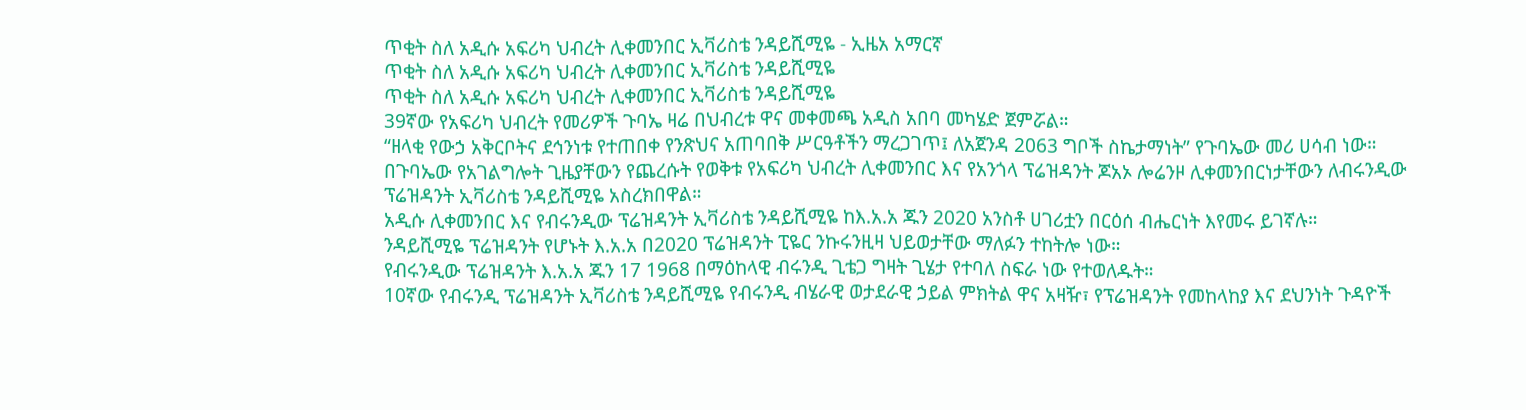ጥቂት ስለ አዲሱ አፍሪካ ህብረት ሊቀመንበር ኢቫሪስቴ ንዳይሺሚዬ - ኢዜአ አማርኛ
ጥቂት ስለ አዲሱ አፍሪካ ህብረት ሊቀመንበር ኢቫሪስቴ ንዳይሺሚዬ
ጥቂት ስለ አዲሱ አፍሪካ ህብረት ሊቀመንበር ኢቫሪስቴ ንዳይሺሚዬ
39ኛው የአፍሪካ ህብረት የመሪዎች ጉባኤ ዛሬ በህብረቱ ዋና መቀመጫ አዲስ አበባ መካሄድ ጀምሯል።
“ዘላቂ የውኃ አቅርቦትና ደኅንነቱ የተጠበቀ የንጽህና አጠባበቅ ሥርዓቶችን ማረጋገጥ፤ ለአጀንዳ 2063 ግቦች ስኬታማነት” የጉባኤው መሪ ሀሳብ ነው።
በጉባኤው የአገልግሎት ጊዜያቸውን የጨረሱት የወቅቱ የአፍሪካ ህብረት ሊቀመንበር እና የአንጎላ ፕሬዝዳንት ጆአኦ ሎሬንዞ ሊቀመንበርነታቸውን ለብሩንዲው ፕሬዝዳንት ኢቫሪስቴ ንዳይሺሚዬ አስረክበዋል።
አዲሱ ሊቀመንበር እና የብሩንዲው ፕሬዝዳንት ኢቫሪስቴ ንዳይሺሚዬ ከእ.አ.አ ጁን 2020 አንስቶ ሀገሪቷን በርዕሰ ብሔርነት እየመሩ ይገኛሉ።
ንዳይሺሚዬ ፕሬዝዳንት የሆኑት እ.አ.አ በ2020 ፕሬዝዳንት ፒዬር ንኩሩንዚዛ ህይወታቸው ማለፉን ተከትሎ ነው።
የብሩንዲው ፕሬዝዳንት እ.አ.አ ጁን 17 1968 በማዕከላዊ ብሩንዲ ጊቴጋ ግዛት ጊሄታ የተባለ ስፍራ ነው የተወለዱት።
10ኛው የብሩንዲ ፕሬዝዳንት ኢቫሪስቴ ንዳይሺሚዬ የብሩንዲ ብሄራዊ ወታደራዊ ኃይል ምክትል ዋና አዛዥ፣ የፕሬዝዳንት የመከላከያ እና ደህንነት ጉዳዮች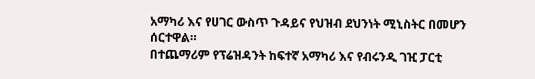አማካሪ እና የሀገር ውስጥ ጉዳይና የህዝብ ደህንነት ሚኒስትር በመሆን ሰርተዋል።
በተጨማሪም የፕሬዝዳንት ከፍተኛ አማካሪ እና የብሩንዲ ገዢ ፓርቲ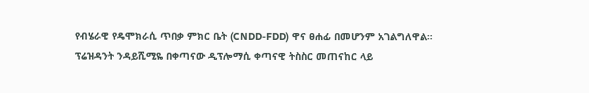የብሄራዊ የዴሞክራሲ ጥበቃ ምክር ቤት (CNDD-FDD) ዋና ፀሐፊ በመሆንም አገልግለዋል።
ፕሬዝዳንት ንዳይሺሚዬ በቀጣናው ዲፕሎማሲ ቀጣናዊ ትስስር መጠናከር ላይ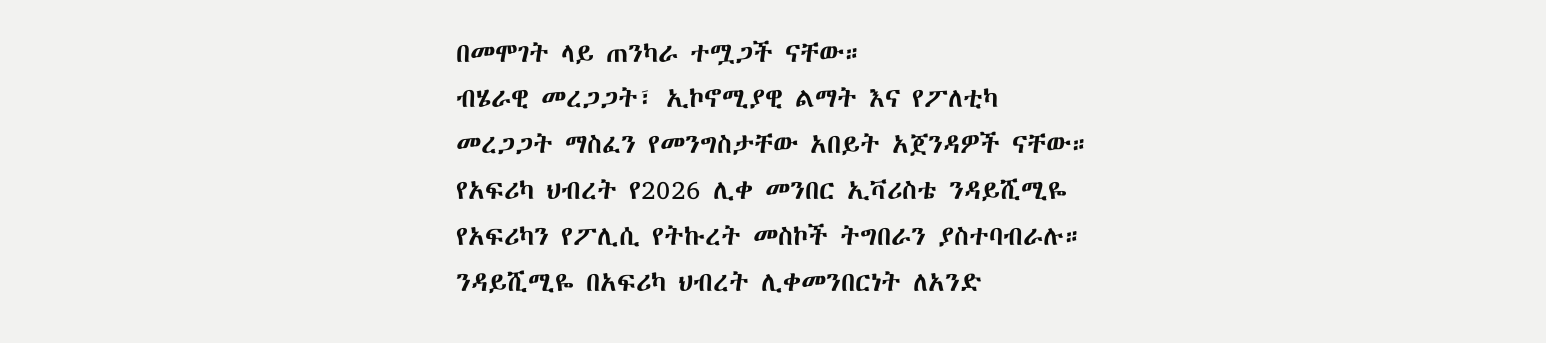በመሞገት ላይ ጠንካራ ተሟጋች ናቸው።
ብሄራዊ መረጋጋት፣ ኢኮኖሚያዊ ልማት እና የፖለቲካ መረጋጋት ማስፈን የመንግስታቸው አበይት አጀንዳዎች ናቸው።
የአፍሪካ ህብረት የ2026 ሊቀ መንበር ኢቫሪስቴ ንዳይሺሚዬ የአፍሪካን የፖሊሲ የትኩረት መስኮች ትግበራን ያስተባብራሉ።
ንዳይሺሚዬ በአፍሪካ ህብረት ሊቀመንበርነት ለአንድ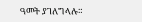ዓመት ያገለግላሉ።